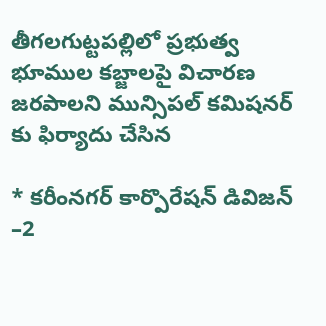తీగలగుట్టపల్లిలో ప్రభుత్వ భూముల కబ్జాలపై విచారణ జరపాలని మున్సిపల్ కమిషనర్ కు ఫిర్యాదు చేసిన

* కరీంనగర్ కార్పొరేషన్ డివిజన్ –2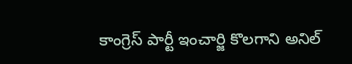కాంగ్రెస్ పార్టీ ఇంచార్జి కొలగాని అనిల్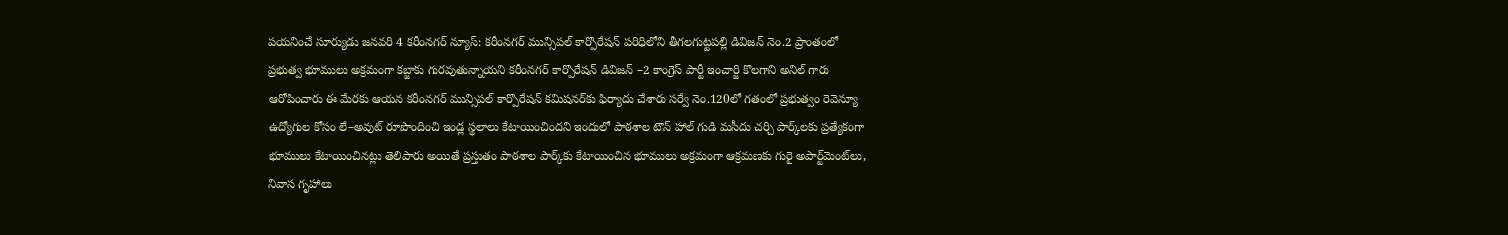పయనించే సూర్యుడు జనవరి 4 కరీంనగర్ న్యూస్: కరీంనగర్ మున్సిపల్ కార్పొరేషన్ పరిధిలోని తీగలగుట్టపల్లి డివిజన్ నెం.2 ప్రాంతంలో ప్రభుత్వ భూములు అక్రమంగా కబ్జాకు గురవుతున్నాయని కరీంనగర్ కార్పొరేషన్ డివిజన్ –2 కాంగ్రెస్ పార్టీ ఇంచార్జి కొలగాని అనిల్ గారు ఆరోపించారు ఈ మేరకు ఆయన కరీంనగర్ మున్సిపల్ కార్పొరేషన్ కమిషనర్‌కు ఫిర్యాదు చేశారు సర్వే నెం.120లో గతంలో ప్రభుత్వం రెవెన్యూ ఉద్యోగుల కోసం లే–అవుట్ రూపొందించి ఇండ్ల స్థలాలు కేటాయించిందని ఇందులో పాఠశాల టౌన్ హాల్ గుడి మసీదు చర్చి పార్క్‌లకు ప్రత్యేకంగా భూములు కేటాయించినట్లు తెలిపారు అయితే ప్రస్తుతం పాఠశాల పార్క్‌కు కేటాయించిన భూములు అక్రమంగా ఆక్రమణకు గురై అపార్ట్‌మెంట్‌లు, నివాస గృహాలు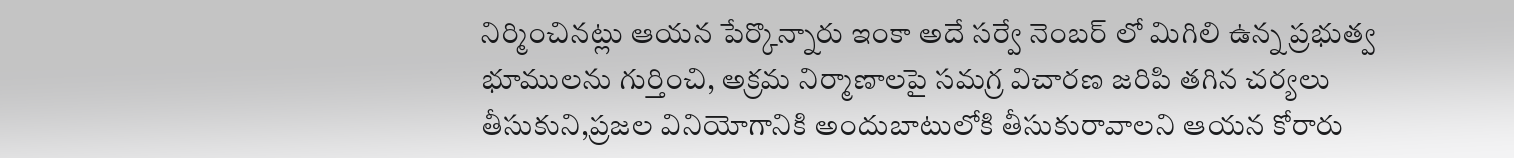నిర్మించినట్లు ఆయన పేర్కొన్నారు ఇంకా అదే సర్వే నెంబర్ లో మిగిలి ఉన్న ప్రభుత్వ భూములను గుర్తించి, అక్రమ నిర్మాణాలపై సమగ్ర విచారణ జరిపి తగిన చర్యలు తీసుకుని,ప్రజల వినియోగానికి అందుబాటులోకి తీసుకురావాలని ఆయన కోరారు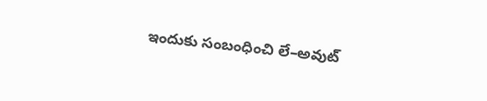ఇందుకు సంబంధించి లే–అవుట్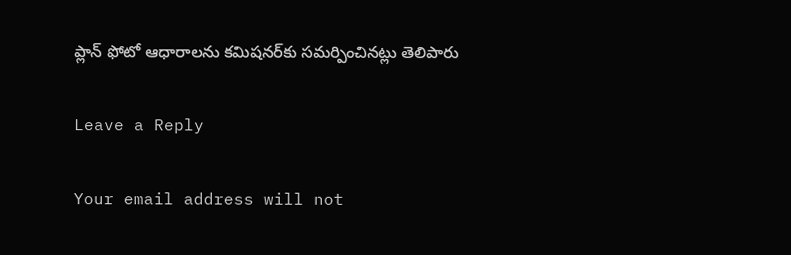ప్లాన్‌ ఫోటో ఆధారాలను కమిషనర్‌కు సమర్పించినట్లు తెలిపారు

Leave a Reply

Your email address will not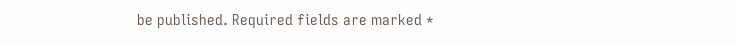be published. Required fields are marked *